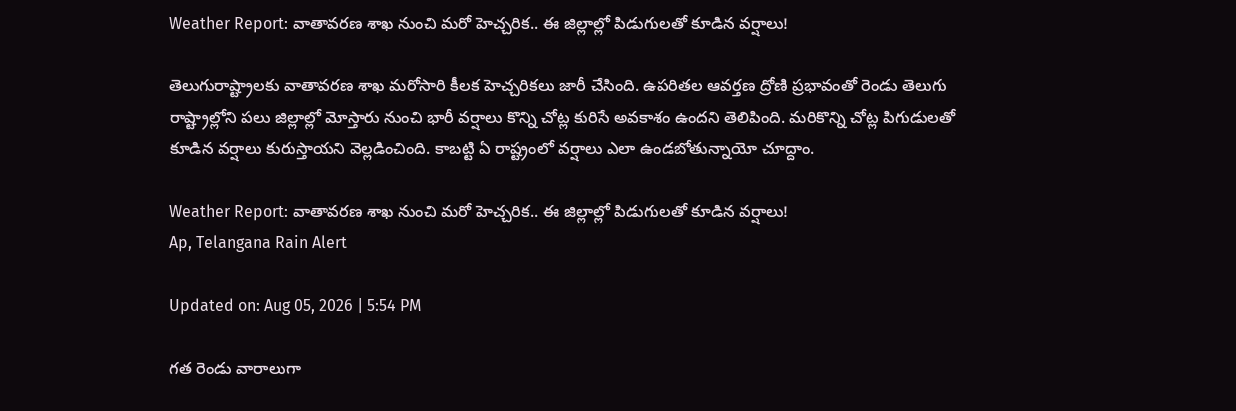Weather Report: వాతావరణ శాఖ నుంచి మరో హెచ్చరిక.. ఈ జిల్లాల్లో పిడుగులతో కూడిన వర్షాలు!

తెలుగురాష్ట్రాలకు వాతావరణ శాఖ మరోసారి కీలక హెచ్చరికలు జారీ చేసింది. ఉపరితల ఆవర్తణ ద్రోణి ప్రభావంతో రెండు తెలుగు రాష్ట్రాల్లోని పలు జిల్లాల్లో మోస్తారు నుంచి భారీ వర్షాలు కొన్ని చోట్ల కురిసే అవకాశం ఉందని తెలిపింది. మరికొన్ని చోట్ల పిగుడులతో కూడిన వర్షాలు కురుస్తాయని వెల్లడించింది. కాబట్టి ఏ రాష్ట్రంలో వర్షాలు ఎలా ఉండబోతున్నాయో చూద్దాం.

Weather Report: వాతావరణ శాఖ నుంచి మరో హెచ్చరిక.. ఈ జిల్లాల్లో పిడుగులతో కూడిన వర్షాలు!
Ap, Telangana Rain Alert

Updated on: Aug 05, 2026 | 5:54 PM

గత రెండు వారాలుగా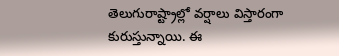తెలుగురాష్ట్రాల్లో వర్షాలు విస్తారంగా కురుస్తున్నాయి. ఈ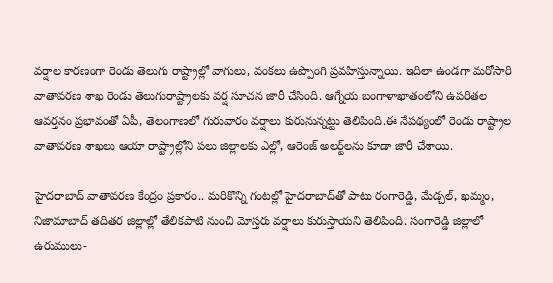వర్షాల కారణంగా రెండు తెలుగు రాష్ట్రాల్లో వాగులు, వంకలు ఉప్పొంగి ప్రవహిస్తున్నాయి. ఇదిలా ఉండగా మరోసారి వాతావరణ శాఖ రెండు తెలుగురాష్ట్రాలకు వర్ష సూచన జారీ చేసింది. ఆగ్నేయ బంగాళాఖాతంలోని ఉపరితల ఆవర్తనం ప్రభావంతో ఏపీ, తెలంగాణలో గురువారం వర్షాలు కురునున్నట్టు తెలిపింది.ఈ నేపథ్యంలో రెండు రాష్ట్రాల వాతావరణ శాఖలు ఆయా రాష్ట్రాల్లోని పలు జిల్లాలకు ఎల్లో, ఆరెంజ్ అలర్ట్‌లను కూడా జారీ చేశాయి.

హైదరాబాద్ వాతావరణ కేంద్రం ప్రకారం.. మరికొన్ని గంటల్లో హైదరాబాద్‌తో పాటు రంగారెడ్డి, మేడ్చల్, ఖమ్మం, నిజామాబాద్ తదితర జిల్లాల్లో తేలికపాటి నుంచి మోస్తరు వర్షాలు కురుస్తాయని తెలిపింది. సంగారెడ్డి జిల్లాలో ఉరుములు-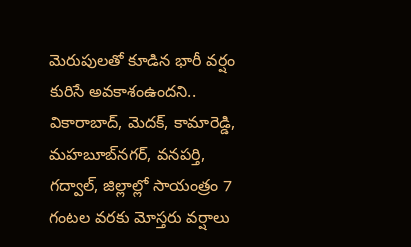మెరుపులతో కూడిన భారీ వర్షం కురిసే అవకాశంఉందని.. వికారాబాద్, మెదక్, కామారెడ్డి, మహబూబ్‌నగర్, వనపర్తి, గద్వాల్, జిల్లాల్లో సాయంత్రం 7 గంటల వరకు మోస్తరు వర్షాలు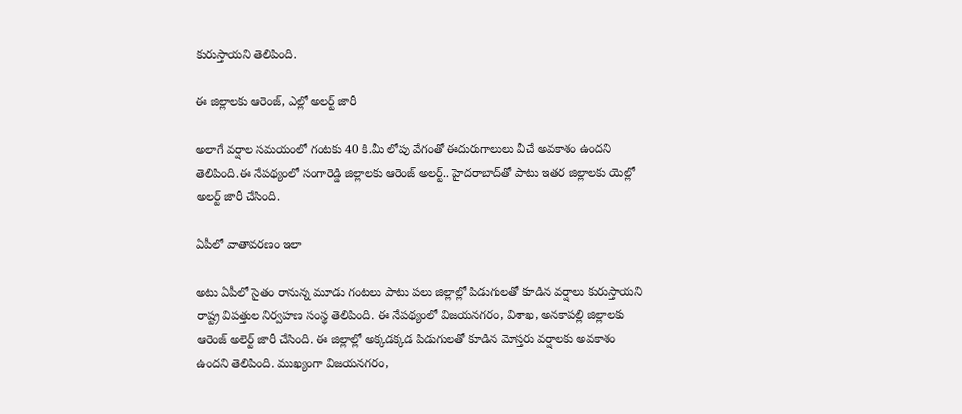కురుస్తాయని తెలిపింది.

ఈ జిల్లాలకు ఆరెంజ్, ఎల్లో అలర్ట్‌ జారీ

అలాగే వర్షాల సమయంలో గంటకు 40 కి.మీ లోపు వేగంతో ఈదురుగాలులు వీచే అవకాశం ఉందని తెలిపింది.ఈ నేపథ్యంలో సంగారెడ్డి జిల్లాలకు ఆరెంజ్ అలర్ట్.. హైదరాబాద్‌తో పాటు ఇతర జిల్లాలకు యెల్లో అలర్ట్ జారీ చేసింది.

ఏపీలో వాతావరణం ఇలా

అటు ఏపీలో సైతం రానున్న మూడు గంటలు పాటు పలు జిల్లాల్లో పిడుగులతో కూడిన వర్షాలు కురుస్తాయని రాష్ట్ర విపత్తుల నిర్వహణ సంస్థ తెలిపింది. ఈ నేపథ్యంలో విజయనగరం, విశాఖ, అనకాపల్లి జిల్లాలకు ఆరెంజ్ అలెర్ట్ జారీ చేసింది. ఈ జిల్లాల్లో అక్కడక్కడ పిడుగులతో కూడిన మోస్తరు వర్షాలకు అవకాశం ఉందని తెలిపింది. ముఖ్యంగా విజయనగరం,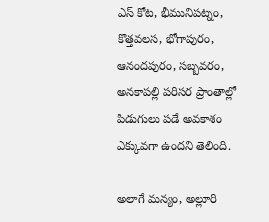ఎస్ కోట, భీమునిపట్నం, కొత్తవలస, భోగాపురం, ఆనందపురం, సబ్బవరం, అనకాపల్లి పరిసర ప్రాంతాల్లో పిడుగులు పడే అవకాశం ఎక్కువగా ఉందని తెలింది.

అలాగే మన్యం, అల్లూరి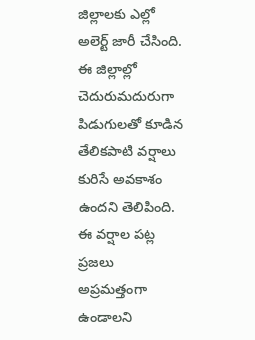జిల్లాలకు ఎల్లో అలెర్ట్ జారీ చేసింది. ఈ జిల్లాల్లో చెదురుమదురుగా పిడుగులతో కూడిన తేలికపాటి వర్షాలు కురిసే అవకాశం ఉందని తెలిపింది. ఈ వర్షాల పట్ల ప్రజలు అప్రమత్తంగా ఉండాలని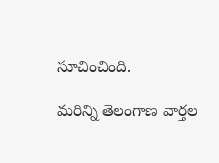సూచించింది.

మరిన్ని తెలంగాణ వార్తల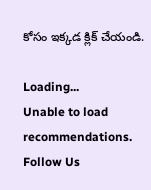కోసం ఇక్కడ క్లిక్ చేయండి.

Loading...
Unable to load recommendations.
Follow Us